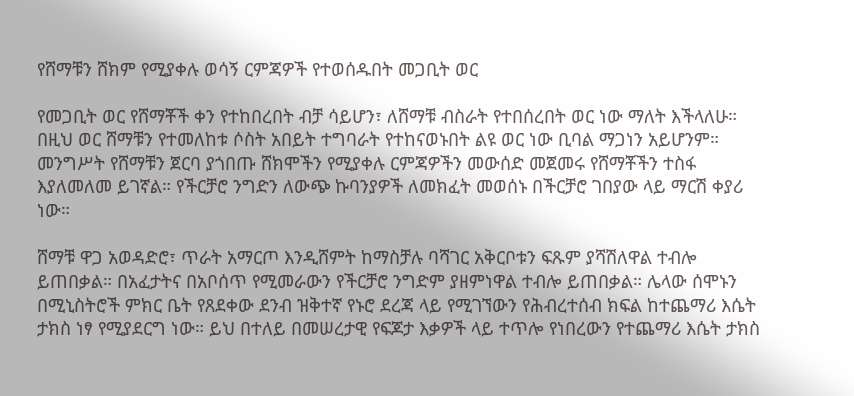የሸማቹን ሸክም የሚያቀሉ ወሳኝ ርምጃዎች የተወሰዱበት መጋቢት ወር

የመጋቢት ወር የሸማቾች ቀን የተከበረበት ብቻ ሳይሆን፣ ለሸማቹ ብስራት የተበሰረበት ወር ነው ማለት እችላለሁ። በዚህ ወር ሸማቹን የተመለከቱ ሶስት አበይት ተግባራት የተከናወኑበት ልዩ ወር ነው ቢባል ማጋነን አይሆንም። መንግሥት የሸማቹን ጀርባ ያጎበጡ ሸክሞችን የሚያቀሉ ርምጃዎችን መውሰድ መጀመሩ የሸማቾችን ተስፋ እያለመለመ ይገኛል። የችርቻሮ ንግድን ለውጭ ኩባንያዎች ለመክፈት መወሰኑ በችርቻሮ ገበያው ላይ ማርሽ ቀያሪ ነው።

ሸማቹ ዋጋ አወዳድሮ፣ ጥራት አማርጦ እንዲሸምት ከማስቻሉ ባሻገር አቅርቦቱን ፍጹም ያሻሽለዋል ተብሎ ይጠበቃል። በአፈታትና በአቦሰጥ የሚመራውን የችርቻሮ ንግድም ያዘምነዋል ተብሎ ይጠበቃል። ሌላው ሰሞኑን በሚኒስትሮች ምክር ቤት የጸደቀው ደንብ ዝቅተኛ የኑሮ ደረጃ ላይ የሚገኘውን የሕብረተሰብ ክፍል ከተጨማሪ እሴት ታክስ ነፃ የሚያደርግ ነው። ይህ በተለይ በመሠረታዊ የፍጆታ እቃዎች ላይ ተጥሎ የነበረውን የተጨማሪ እሴት ታክስ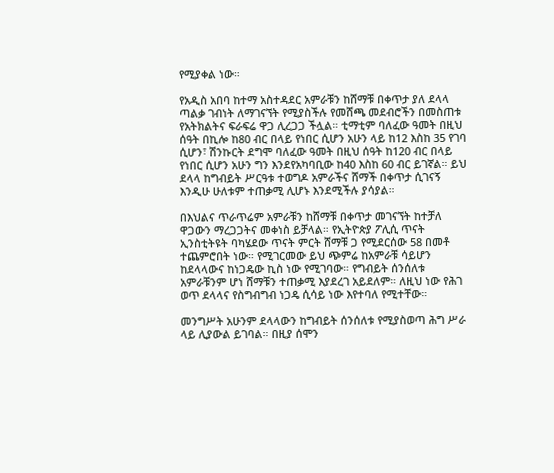የሚያቀል ነው።

የአዲስ አበባ ከተማ አስተዳደር አምራቹን ከሸማቹ በቀጥታ ያለ ደላላ ጣልቃ ገብነት ለማገናኘት የሚያስችሉ የመሸጫ መደብሮችን በመስጠቱ የአትክልትና ፍራፍሬ ዋጋ ሊረጋጋ ችሏል። ቲማቲም ባለፈው ዓመት በዚህ ሰዓት በኪሎ ከ80 ብር በላይ የነበር ሲሆን አሁን ላይ ከ12 እስከ 35 የገባ ሲሆን፣ ሽንኩርት ደግሞ ባለፈው ዓመት በዚህ ሰዓት ከ120 ብር በላይ የነበር ሲሆን አሁን ግን እንደየአካባቢው ከ40 እስከ 60 ብር ይገኛል። ይህ ደላላ ከግብይት ሥርዓቱ ተወግዶ አምራችና ሸማች በቀጥታ ሲገናኝ እንዲሁ ሁለቱም ተጠቃሚ ሊሆኑ እንደሚችሉ ያሳያል።

በእህልና ጥራጥሬም አምራቹን ከሸማቹ በቀጥታ መገናኘት ከተቻለ ዋጋውን ማረጋጋትና መቀነስ ይቻላል። የኢትዮጵያ ፖሊሲ ጥናት ኢንስቲትዩት ባካሄደው ጥናት ምርት ሸማቹ ጋ የሚደርሰው 58 በመቶ ተጨምሮበት ነው። የሚገርመው ይህ ጭምሬ ከአምራቹ ሳይሆን ከደላላውና ከነጋዴው ኪስ ነው የሚገባው። የግብይት ሰንሰለቱ አምራቹንም ሆነ ሸማቹን ተጠቃሚ እያደረገ አይደለም። ለዚህ ነው የሕገ ወጥ ደላላና የስግብግብ ነጋዴ ሲሳይ ነው እየተባለ የሚተቸው።

መንግሥት አሁንም ደላላውን ከግብይት ሰንሰለቱ የሚያስወጣ ሕግ ሥራ ላይ ሊያውል ይገባል። በዚያ ሰሞን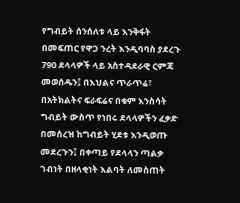የግብይት ሰንሰለቱ ላይ እንቅፋት በመፍጠር የዋጋ ንረት እንዲባባስ ያደረጉ 790 ደላላዎች ላይ አስተዳደራዊ ርምጃ መወሰዱን፤ በእህልና ጥራጥሬ፣ በአትክልትና ፍራፍሬና በቁም እንስሳት ግብይት ውስጥ የነበሩ ደላላዎችን ፈቃድ በመሰረዝ ከግብይት ሂደቱ እንዲወጡ መደረጉን፤ በቀጣይ የደላላን ጣልቃ ገብነት በዘላቂነት እልባት ለመስጠት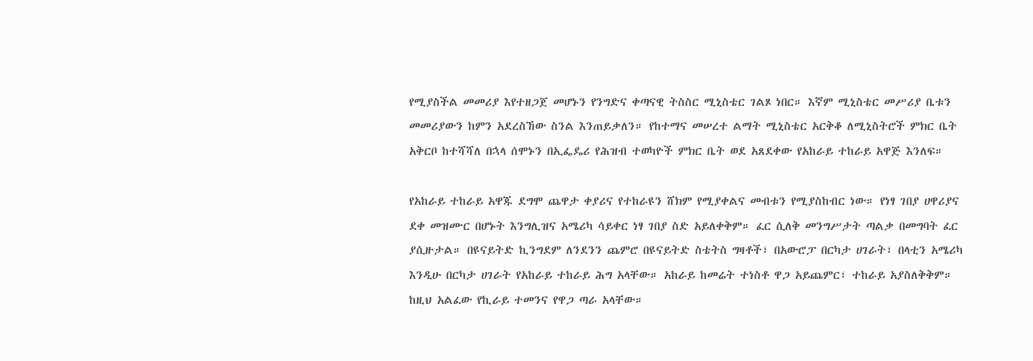የሚያስችል መመሪያ እየተዘጋጀ መሆኑን የንግድና ቀጣናዊ ትስስር ሚኒስቴር ገልጾ ነበር። እኛም ሚኒስቴር መሥሪያ ቤቱን መመሪያውን ከምን አደረስኸው ስንል እንጠይቃለን። የከተማና መሠረተ ልማት ሚኒስቴር አርቅቆ ለሚኒስትሮች ምክር ቤት አቅርቦ ከተሻሻለ በኋላ ሰሞኑን በኢፌዴሪ የሕዝብ ተወካዮች ምክር ቤት ወደ አጸደቀው የአከራይ ተከራይ አዋጅ እንለፍ።

የአከራይ ተከራይ አዋጁ ደግሞ ጨዋታ ቀያሪና የተከራዩን ሸክም የሚያቀልና መብቱን የሚያስከብር ነው። የነፃ ገበያ ሀዋሪያና ደቀ መዝሙር በሆኑት እንግሊዝና አሜሪካ ሳይቀር ነፃ ገበያ ስድ አይለቀቅም። ፈር ሲለቅ መንግሥታት ጣልቃ በመግባት ፈር ያሲዙታል። በዩናይትድ ኪንግደም ለንደንን ጨምሮ በዩናይትድ ስቴትስ ግዛቶች፣ በአውሮፓ በርካታ ሀገራት፣ በላቲን አሜሪካ እንዲሁ በርካታ ሀገራት የአከራይ ተከራይ ሕግ አላቸው። አከራይ ከመሬት ተነስቶ ዋጋ አይጨምር፣ ተከራይ አያስለቅቅም። ከዚህ አልፈው የኪራይ ተመንና የዋጋ ጣራ አላቸው።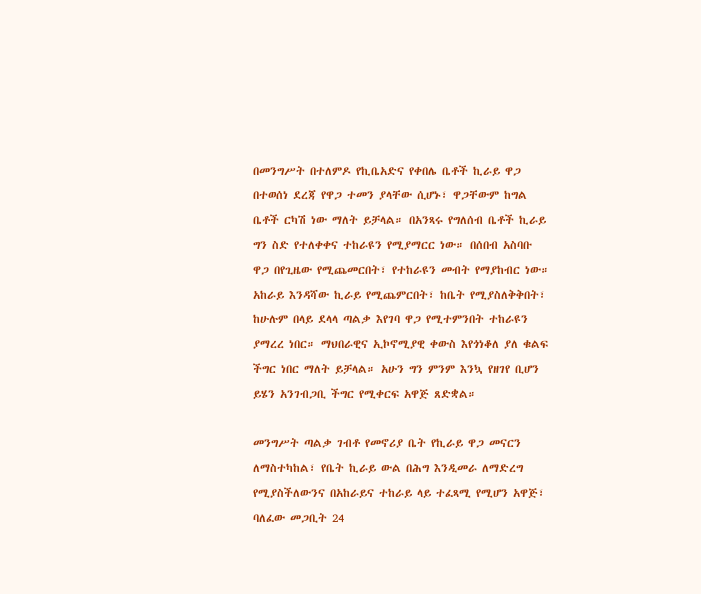በመንግሥት በተለምዶ የኪቤአድና የቀበሌ ቤቶች ኪራይ ዋጋ በተወሰነ ደረጃ የዋጋ ተመን ያላቸው ሲሆኑ፣ ዋጋቸውም ከግል ቤቶች ርካሽ ነው ማለት ይቻላል። በአንጻሩ የግለሰብ ቤቶች ኪራይ ግን ስድ የተለቀቀና ተከራዩን የሚያማርር ነው። በሰበብ አስባቡ ዋጋ በየጊዜው የሚጨመርበት፣ የተከራዩን መብት የማያከብር ነው። አከራይ እንዳሻው ኪራይ የሚጨምርበት፣ ከቤት የሚያስለቅቅበት፣ ከሁሉም በላይ ደላላ ጣልቃ እየገባ ዋጋ የሚተምንበት ተከራዩን ያማረረ ነበር። ማህበራዊና ኢኮኖሚያዊ ቀውስ እየጎነቆለ ያለ ቁልፍ ችግር ነበር ማለት ይቻላል። አሁን ግን ምንም እንኳ የዘገየ ቢሆን ይሄን አንገብጋቢ ችግር የሚቀርፍ አዋጅ ጸድቋል።

መንግሥት ጣልቃ ገብቶ የመኖሪያ ቤት የኪራይ ዋጋ መናርን ለማስተካከል፣ የቤት ኪራይ ውል በሕግ እንዲመራ ለማድረግ የሚያስችለውንና በአከራይና ተከራይ ላይ ተፈጻሚ የሚሆን አዋጅ፣ ባለፈው መጋቢት 24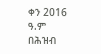ቀን 2016 ዓ.ም በሕዝብ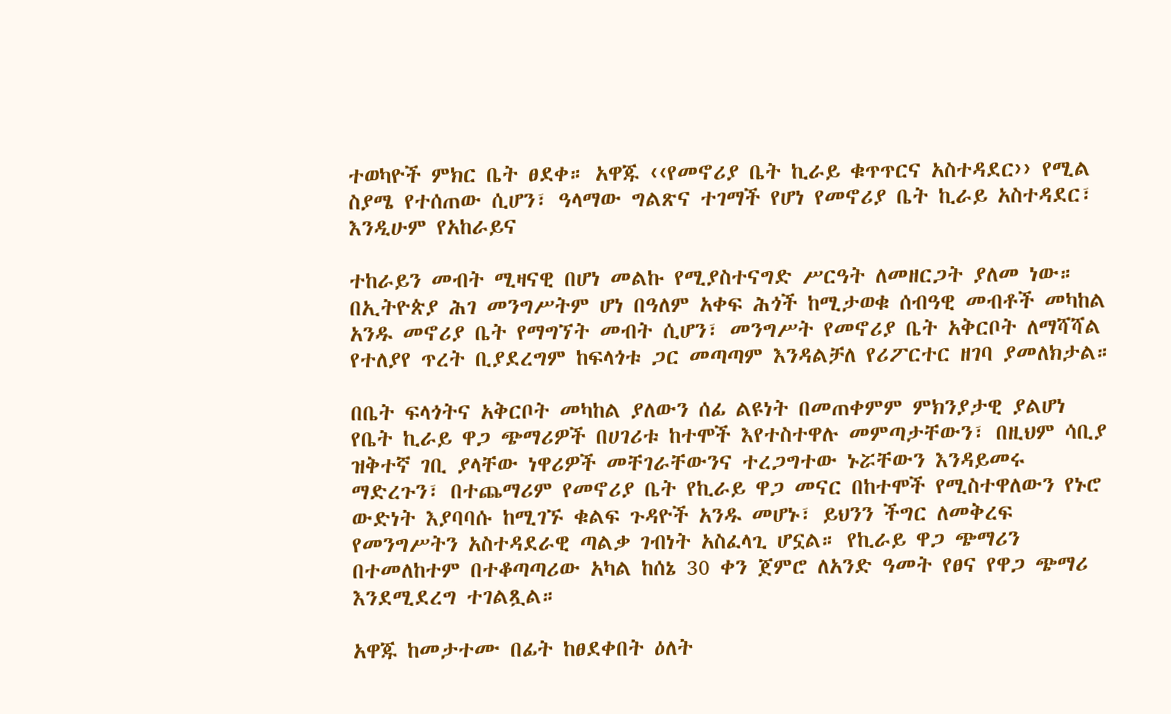ተወካዮች ምክር ቤት ፀደቀ። አዋጁ ‹‹የመኖሪያ ቤት ኪራይ ቁጥጥርና አስተዳደር›› የሚል ስያሜ የተሰጠው ሲሆን፣ ዓላማው ግልጽና ተገማች የሆነ የመኖሪያ ቤት ኪራይ አስተዳደር፣ እንዲሁም የአከራይና

ተከራይን መብት ሚዛናዊ በሆነ መልኩ የሚያስተናግድ ሥርዓት ለመዘርጋት ያለመ ነው። በኢትዮጵያ ሕገ መንግሥትም ሆነ በዓለም አቀፍ ሕጎች ከሚታወቁ ሰብዓዊ መብቶች መካከል አንዱ መኖሪያ ቤት የማግኘት መብት ሲሆን፣ መንግሥት የመኖሪያ ቤት አቅርቦት ለማሻሻል የተለያየ ጥረት ቢያደረግም ከፍላጎቱ ጋር መጣጣም እንዳልቻለ የሪፖርተር ዘገባ ያመለክታል።

በቤት ፍላጎትና አቅርቦት መካከል ያለውን ሰፊ ልዩነት በመጠቀምም ምክንያታዊ ያልሆነ የቤት ኪራይ ዋጋ ጭማሪዎች በሀገሪቱ ከተሞች እየተስተዋሉ መምጣታቸውን፣ በዚህም ሳቢያ ዝቅተኛ ገቢ ያላቸው ነዋሪዎች መቸገራቸውንና ተረጋግተው ኑሯቸውን እንዳይመሩ ማድረጉን፣ በተጨማሪም የመኖሪያ ቤት የኪራይ ዋጋ መናር በከተሞች የሚስተዋለውን የኑሮ ውድነት እያባባሱ ከሚገኙ ቁልፍ ጉዳዮች አንዱ መሆኑ፣ ይህንን ችግር ለመቅረፍ የመንግሥትን አስተዳደራዊ ጣልቃ ገብነት አስፈላጊ ሆኗል። የኪራይ ዋጋ ጭማሪን በተመለከተም በተቆጣጣሪው አካል ከሰኔ 30 ቀን ጀምሮ ለአንድ ዓመት የፀና የዋጋ ጭማሪ እንደሚደረግ ተገልጿል።

አዋጁ ከመታተሙ በፊት ከፀደቀበት ዕለት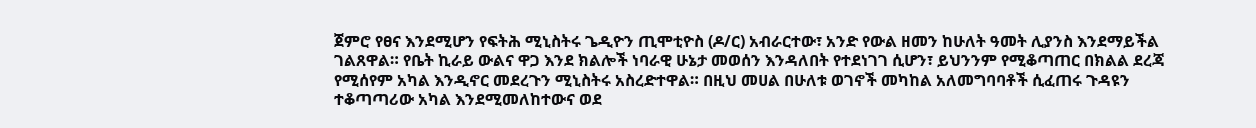ጀምሮ የፀና እንደሚሆን የፍትሕ ሚኒስትሩ ጌዲዮን ጢሞቲዮስ (ዶ/ር) አብራርተው፣ አንድ የውል ዘመን ከሁለት ዓመት ሊያንስ እንደማይችል ገልጸዋል። የቤት ኪራይ ውልና ዋጋ እንደ ክልሎች ነባራዊ ሁኔታ መወሰን እንዳለበት የተደነገገ ሲሆን፣ ይህንንም የሚቆጣጠር በክልል ደረጃ የሚሰየም አካል እንዲኖር መደረጉን ሚኒስትሩ አስረድተዋል። በዚህ መሀል በሁለቱ ወገኖች መካከል አለመግባባቶች ሲፈጠሩ ጉዳዩን ተቆጣጣሪው አካል እንደሚመለከተውና ወደ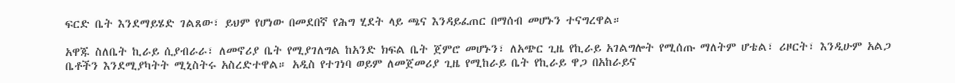ፍርድ ቤት እንደማይሄድ ገልጸው፣ ይህም የሆነው በመደበኛ የሕግ ሂደት ላይ ጫና እንዳይፈጠር በማሰብ መሆኑን ተናግረዋል።

አዋጁ ስለቤት ኪራይ ሲያብራራ፣ ለመኖሪያ ቤት የሚያገለግል ከአንድ ክፍል ቤት ጀምሮ መሆኑን፣ ለአጭር ጊዜ የኪራይ አገልግሎት የሚሰጡ ማለትም ሆቴል፣ ሪዞርት፣ እንዲሁም አልጋ ቤቶችን እንደሚያካትት ሚኒስትሩ አስረድተዋል። አዲስ የተገነባ ወይም ለመጀመሪያ ጊዜ የሚከራይ ቤት የኪራይ ዋጋ በአከራይና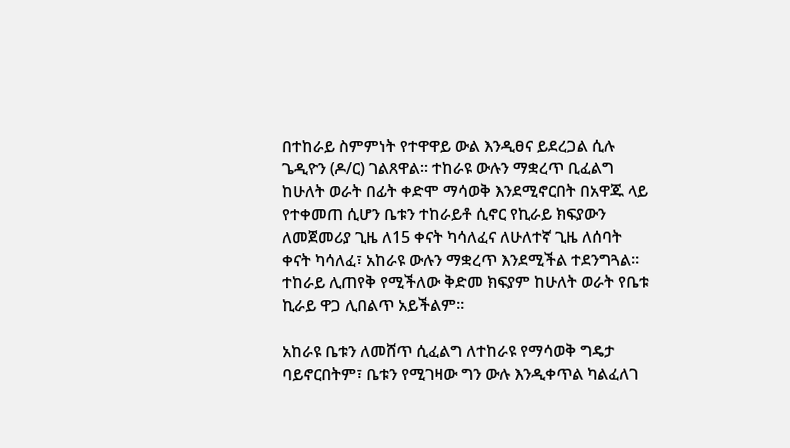በተከራይ ስምምነት የተዋዋይ ውል እንዲፀና ይደረጋል ሲሉ ጌዲዮን (ዶ/ር) ገልጸዋል። ተከራዩ ውሉን ማቋረጥ ቢፈልግ ከሁለት ወራት በፊት ቀድሞ ማሳወቅ እንደሚኖርበት በአዋጁ ላይ የተቀመጠ ሲሆን ቤቱን ተከራይቶ ሲኖር የኪራይ ክፍያውን ለመጀመሪያ ጊዜ ለ15 ቀናት ካሳለፈና ለሁለተኛ ጊዜ ለሰባት ቀናት ካሳለፈ፣ አከራዩ ውሉን ማቋረጥ እንደሚችል ተደንግጓል። ተከራይ ሊጠየቅ የሚችለው ቅድመ ክፍያም ከሁለት ወራት የቤቱ ኪራይ ዋጋ ሊበልጥ አይችልም።

አከራዩ ቤቱን ለመሸጥ ሲፈልግ ለተከራዩ የማሳወቅ ግዴታ ባይኖርበትም፣ ቤቱን የሚገዛው ግን ውሉ እንዲቀጥል ካልፈለገ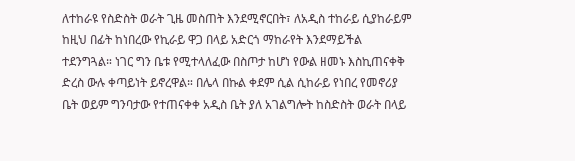ለተከራዩ የስድስት ወራት ጊዜ መስጠት እንደሚኖርበት፣ ለአዲስ ተከራይ ሲያከራይም ከዚህ በፊት ከነበረው የኪራይ ዋጋ በላይ አድርጎ ማከራየት እንደማይችል ተደንግጓል። ነገር ግን ቤቱ የሚተላለፈው በስጦታ ከሆነ የውል ዘመኑ እስኪጠናቀቅ ድረስ ውሉ ቀጣይነት ይኖረዋል። በሌላ በኩል ቀደም ሲል ሲከራይ የነበረ የመኖሪያ ቤት ወይም ግንባታው የተጠናቀቀ አዲስ ቤት ያለ አገልግሎት ከስድስት ወራት በላይ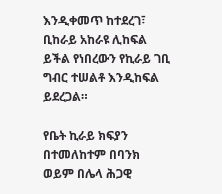እንዲቀመጥ ከተደረገ፣ ቢከራይ አከራዩ ሊከፍል ይችል የነበረውን የኪራይ ገቢ ግብር ተሠልቶ እንዲከፍል ይደረጋል።

የቤት ኪራይ ክፍያን በተመለከተም በባንክ ወይም በሌላ ሕጋዊ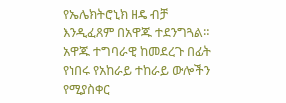የኤሌክትሮኒክ ዘዴ ብቻ እንዲፈጸም በአዋጁ ተደንግጓል። አዋጁ ተግባራዊ ከመደረጉ በፊት የነበሩ የአከራይ ተከራይ ውሎችን የሚያስቀር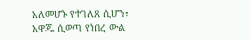አለመሆኑ የተገለጸ ሲሆን፣ አዋጁ ሲወጣ የነበረ ውል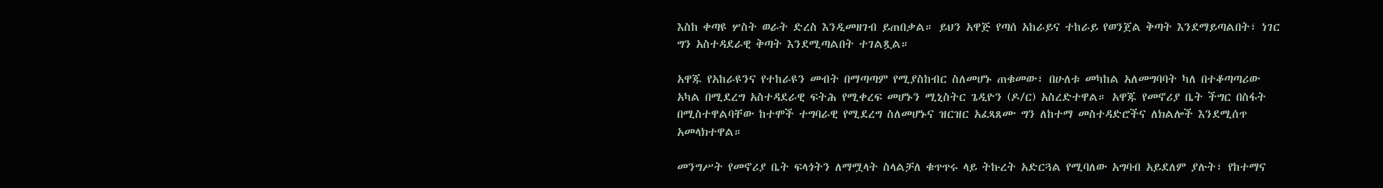እስከ ቀጣዩ ሦስት ወራት ድረስ እንዲመዘገብ ይጠበቃል። ይህን አዋጅ የጣሰ አከራይና ተከራይ የወንጀል ቅጣት እንደማይጣልበት፣ ነገር ግን አስተዳደራዊ ቅጣት እንደሚጣልበት ተገልጿል።

አዋጁ የአከራዩንና የተከራዩን መብት በማጣጣም የሚያስከብር ስለመሆኑ ጠቁመው፣ በሁለቱ መካከል አለመግባባት ካለ በተቆጣጣሪው አካል በሚደረግ አስተዳደራዊ ፍትሕ የሚቀረፍ መሆኑን ሚኒስትር ጌዲዮን (ዶ/ር) አስረድተዋል። አዋጁ የመኖሪያ ቤት ችግር በስፋት በሚስተዋልባቸው ከተሞች ተግባራዊ የሚደረግ ስለመሆኑና ዝርዝር አፈጻጸሙ ግን ለከተማ መስተዳድሮችና ለክልሎች እንደሚሰጥ አመላክተዋል።

መንግሥት የመኖሪያ ቤት ፍላጎትን ለማሟላት ስላልቻለ ቁጥጥሩ ላይ ትኩረት አድርጓል የሚባለው አግባብ አይደለም ያሉት፣ የከተማና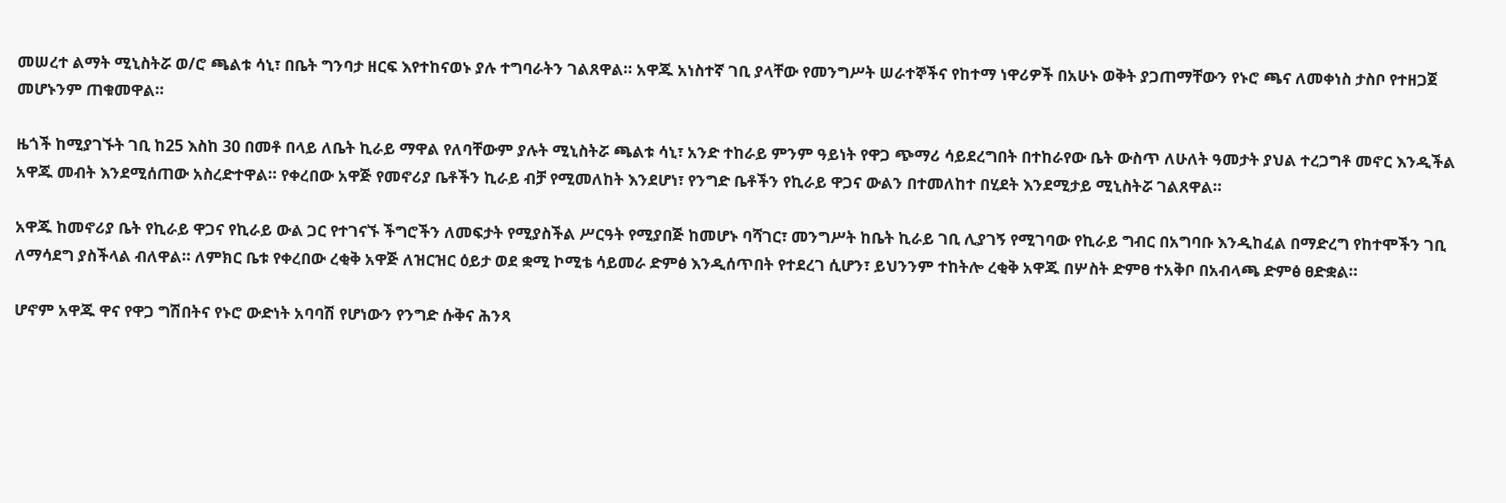መሠረተ ልማት ሚኒስትሯ ወ/ሮ ጫልቱ ሳኒ፣ በቤት ግንባታ ዘርፍ እየተከናወኑ ያሉ ተግባራትን ገልጸዋል። አዋጁ አነስተኛ ገቢ ያላቸው የመንግሥት ሠራተኞችና የከተማ ነዋሪዎች በአሁኑ ወቅት ያጋጠማቸውን የኑሮ ጫና ለመቀነስ ታስቦ የተዘጋጀ መሆኑንም ጠቁመዋል።

ዜጎች ከሚያገኙት ገቢ ከ25 እስከ 30 በመቶ በላይ ለቤት ኪራይ ማዋል የለባቸውም ያሉት ሚኒስትሯ ጫልቱ ሳኒ፣ አንድ ተከራይ ምንም ዓይነት የዋጋ ጭማሪ ሳይደረግበት በተከራየው ቤት ውስጥ ለሁለት ዓመታት ያህል ተረጋግቶ መኖር እንዲችል አዋጁ መብት እንደሚሰጠው አስረድተዋል። የቀረበው አዋጅ የመኖሪያ ቤቶችን ኪራይ ብቻ የሚመለከት እንደሆነ፣ የንግድ ቤቶችን የኪራይ ዋጋና ውልን በተመለከተ በሂደት እንደሚታይ ሚኒስትሯ ገልጸዋል።

አዋጁ ከመኖሪያ ቤት የኪራይ ዋጋና የኪራይ ውል ጋር የተገናኙ ችግሮችን ለመፍታት የሚያስችል ሥርዓት የሚያበጅ ከመሆኑ ባሻገር፣ መንግሥት ከቤት ኪራይ ገቢ ሊያገኝ የሚገባው የኪራይ ግብር በአግባቡ እንዲከፈል በማድረግ የከተሞችን ገቢ ለማሳደግ ያስችላል ብለዋል። ለምክር ቤቱ የቀረበው ረቂቅ አዋጅ ለዝርዝር ዕይታ ወደ ቋሚ ኮሚቴ ሳይመራ ድምፅ እንዲሰጥበት የተደረገ ሲሆን፣ ይህንንም ተከትሎ ረቂቅ አዋጁ በሦስት ድምፀ ተአቅቦ በአብላጫ ድምፅ ፀድቋል።

ሆኖም አዋጁ ዋና የዋጋ ግሽበትና የኑሮ ውድነት አባባሽ የሆነውን የንግድ ሱቅና ሕንጻ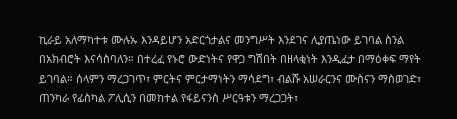ኪራይ አለማካተቱ ሙሉኡ እንዳይሆን አድርጎታልና መንግሥት እንደገና ሊያጤነው ይገባል ስንል በአክብሮት እናሳስባለን። በተረፈ የኑሮ ውድነትና የዋጋ ግሽበት በዘላቂነት እንዲፈታ በማዕቀፍ ማየት ይገባል። ሰላምን ማረጋገጥ፣ ምርትና ምርታማነትን ማሳደግ፣ ብልሹ አሠራርንና ሙስናን ማስወገድ፣ ጠንካራ የፊስካል ፖሊሲን በመከተል የፋይናንስ ሥርዓቱን ማረጋጋት፣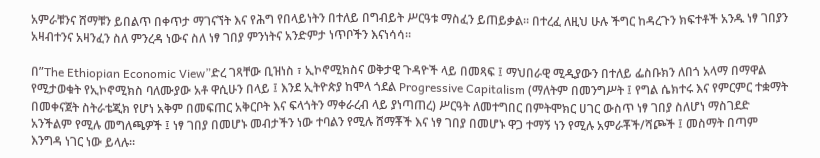አምራቹንና ሸማቹን ይበልጥ በቀጥታ ማገናኘት እና የሕግ የበላይነትን በተለይ በግብይት ሥርዓቱ ማስፈን ይጠይቃል። በተረፈ ለዚህ ሁሉ ችግር ከዳረጉን ክፍተቶች አንዱ ነፃ ገበያን አዛብተንና አዛንፈን ስለ ምንረዳ ነውና ስለ ነፃ ገበያ ምንነትና አንድምታ ነጥቦችን እናነሳሳ።

በ”The Ethiopian Economic View”ድረ ገጻቸው ቢዝነስ ፣ ኢኮኖሚክስና ወቅታዊ ጉዳዮች ላይ በመጻፍ ፤ ማህበራዊ ሚዲያውን በተለይ ፌስቡክን ለበጎ አላማ በማዋል የሚታወቁት የኢኮኖሚክስ ባለሙያው አቶ ዋሲሁን በላይ ፤ እንደ ኢትዮጵያ ከሞላ ጎደል Progressive Capitalism (ማለትም በመንግሥት ፤ የግል ሴክተሩ እና የምርምር ተቋማት በመቀናጀት ስትራቴጂክ የሆነ አቅም በመፍጠር አቅርቦት እና ፍላጎትን ማቀራረብ ላይ ያነጣጠረ) ሥርዓት ለመተግበር በምትሞክር ሀገር ውስጥ ነፃ ገበያ ስለሆነ ማስገደድ አንችልም የሚሉ መግለጫዎች ፤ ነፃ ገበያ በመሆኑ መብታችን ነው ተባልን የሚሉ ሸማቾች እና ነፃ ገበያ በመሆኑ ዋጋ ተማኝ ነን የሚሉ አምራቾች/ሻጮች ፤ መስማት በጣም እንግዳ ነገር ነው ይላሉ።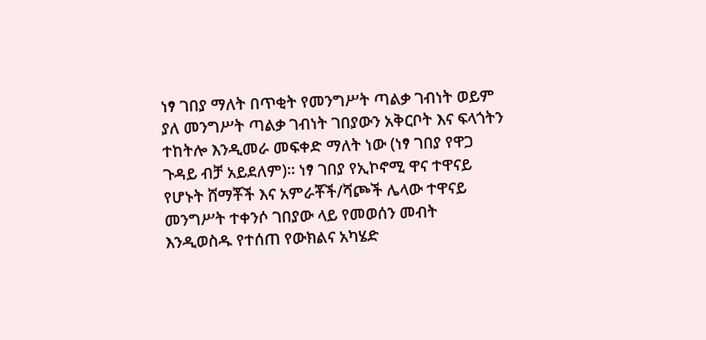ነፃ ገበያ ማለት በጥቂት የመንግሥት ጣልቃ ገብነት ወይም ያለ መንግሥት ጣልቃ ገብነት ገበያውን አቅርቦት እና ፍላጎትን ተከትሎ እንዲመራ መፍቀድ ማለት ነው (ነፃ ገበያ የዋጋ ጉዳይ ብቻ አይደለም)። ነፃ ገበያ የኢኮኖሚ ዋና ተዋናይ የሆኑት ሸማቾች እና አምራቾች/ሻጮች ሌላው ተዋናይ መንግሥት ተቀንሶ ገበያው ላይ የመወሰን መብት እንዲወስዱ የተሰጠ የውክልና አካሄድ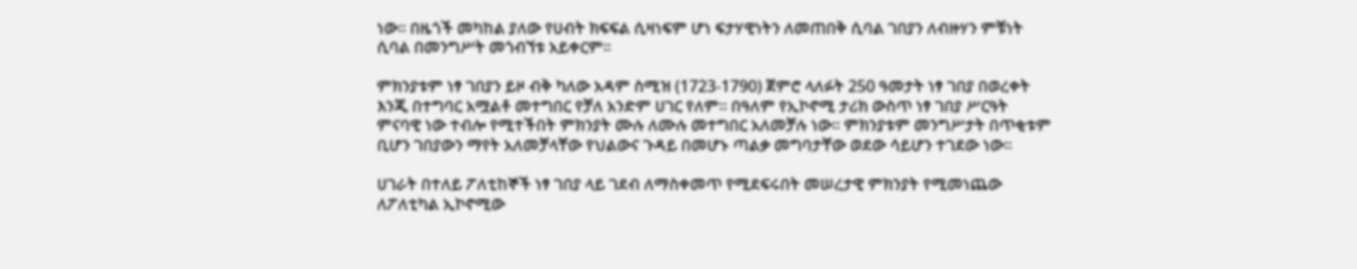ነው። በዜጎች መካከል ያለው የሀብት ክፍፍል ሲዛነፍም ሆነ ፍታሃዊነትን ለመጠበቅ ሲባል ገበያን ለብዙሃን ምቹነት ሲባል በመንግሥት መጎብኘቱ አይቀርም።

ምክንያቱም ነፃ ገበያን ይዞ ብቅ ካለው አዳም ስሚዝ (1723-1790) ጀምሮ ላለፉት 250 ዓመታት ነፃ ገበያ በወረቀት እንጂ በተግባር አሟልቶ መተግበር የቻለ አንድም ሀገር የለም። በዓለም የኢኮኖሚ ታሪክ ውስጥ ነፃ ገበያ ሥርዓት ምናባዊ ነው ተብሎ የሚተችበት ምክንያት ሙሉ ለሙሉ መተግበር አለመቻሉ ነው። ምክንያቱም መንግሥታት በጥቂቱም ቢሆን ገበያውን ማየት አለመቻላቸው የህልውና ጉዳይ በመሆኑ ጣልቃ መግባታቸው ወደው ሳይሆን ተገደው ነው።

ሀገራት በተለይ ፖለቲከኞች ነፃ ገበያ ላይ ገደብ ለማስቀመጥ የሚደፍሩበት መሠረታዊ ምክንያት የሚመነጨው ለፖለቲካል ኢኮኖሚው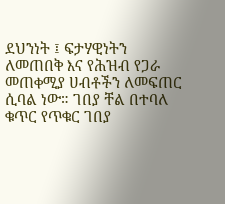ደህንነት ፤ ፍታሃዊነትን ለመጠበቅ እና የሕዝብ የጋራ መጠቀሚያ ሀብቶችን ለመፍጠር ሲባል ነው። ገበያ ቸል በተባለ ቁጥር የጥቁር ገበያ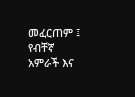መፈርጠም ፤ የብቸኛ አምራች እና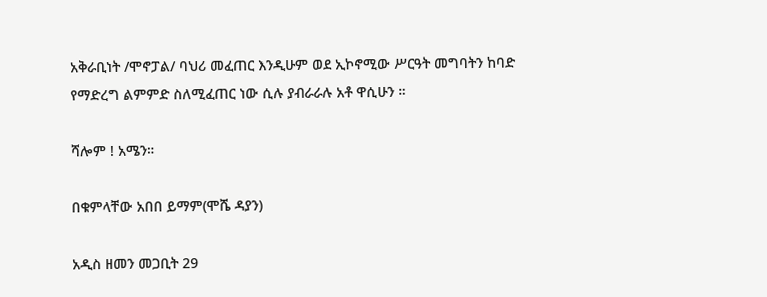አቅራቢነት /ሞኖፓል/ ባህሪ መፈጠር እንዲሁም ወደ ኢኮኖሚው ሥርዓት መግባትን ከባድ የማድረግ ልምምድ ስለሚፈጠር ነው ሲሉ ያብራራሉ አቶ ዋሲሁን ።

ሻሎም ! አሜን።

በቁምላቸው አበበ ይማም(ሞሼ ዳያን)

አዲስ ዘመን መጋቢት 29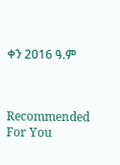ቀን 2016 ዓ.ም



Recommended For You